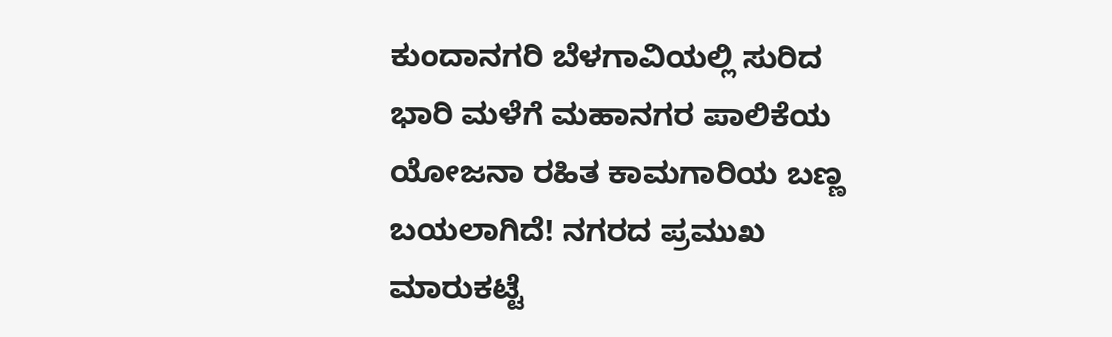ಕುಂದಾನಗರಿ ಬೆಳಗಾವಿಯಲ್ಲಿ ಸುರಿದ ಭಾರಿ ಮಳೆಗೆ ಮಹಾನಗರ ಪಾಲಿಕೆಯ ಯೋಜನಾ ರಹಿತ ಕಾಮಗಾರಿಯ ಬಣ್ಣ ಬಯಲಾಗಿದೆ! ನಗರದ ಪ್ರಮುಖ ಮಾರುಕಟ್ಟೆ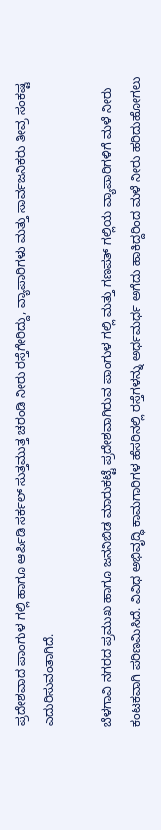ಪ್ರದೇಶವಾದ ಪಾಂಗುಳ ಗಲ್ಲಿ ಹಾಗೂ ಆರ್ಪಿಡಿ ಸರ್ಕಲ್ ಸುತ್ತಮುತ್ತ ಚರಂಡಿ ನೀರು ರಸ್ತೆಗೇರಿದ್ದು, ವ್ಯಾಪಾರಿಗಳು ಮತ್ತು ಸಾರ್ವಜನಿಕರು ತೀವ್ರ ಸಂಕಷ್ಟ ಎದುರಿಸುವಂತಾಗಿದೆ.

ಬೆಳಗಾವಿ ನಗರದ ಪ್ರಮುಖ ಹಾಗೂ ಜನನಿಬಿಡ ಮಾರುಕಟ್ಟೆ ಪ್ರದೇಶವಾಗಿರುವ ಪಾಂಗುಳ ಗಲ್ಲಿ ಮತ್ತು ಗಣಪತ್ ಗಲ್ಲಿಯ ವ್ಯಾಪಾರಿಗಳಿಗೆ ಮಳೆ ನೀರು ಕಂಟಕವಾಗಿ ಪರಿಣಮಿಸಿದೆ. ವಿವಿಧ ಅಭಿವೃದ್ಧಿ ಕಾಮಗಾರಿಗಳ ಹೆಸರಿನಲ್ಲಿ ರಸ್ತೆಗಳನ್ನು ಅರ್ಧಮರ್ಧ ಅಗೆದು ಹಾಕಿದ್ದರಿಂದ ಮಳೆ ನೀರು ಹರಿದುಹೋಗಲು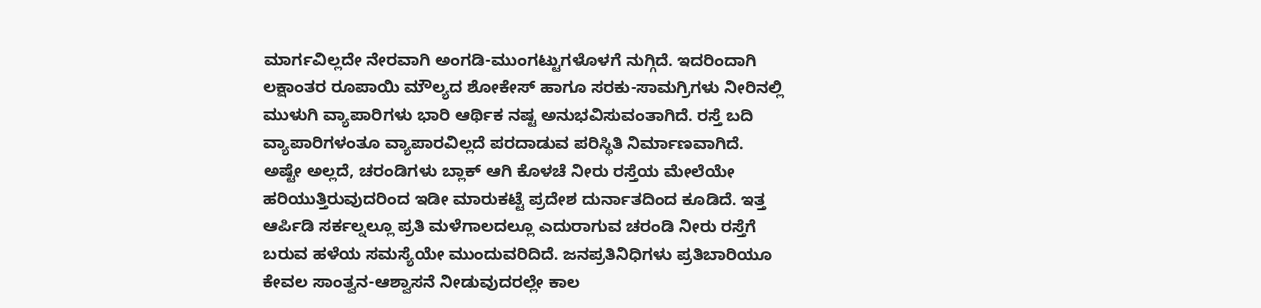ಮಾರ್ಗವಿಲ್ಲದೇ ನೇರವಾಗಿ ಅಂಗಡಿ-ಮುಂಗಟ್ಟುಗಳೊಳಗೆ ನುಗ್ಗಿದೆ. ಇದರಿಂದಾಗಿ ಲಕ್ಷಾಂತರ ರೂಪಾಯಿ ಮೌಲ್ಯದ ಶೋಕೇಸ್ ಹಾಗೂ ಸರಕು-ಸಾಮಗ್ರಿಗಳು ನೀರಿನಲ್ಲಿ ಮುಳುಗಿ ವ್ಯಾಪಾರಿಗಳು ಭಾರಿ ಆರ್ಥಿಕ ನಷ್ಟ ಅನುಭವಿಸುವಂತಾಗಿದೆ. ರಸ್ತೆ ಬದಿ ವ್ಯಾಪಾರಿಗಳಂತೂ ವ್ಯಾಪಾರವಿಲ್ಲದೆ ಪರದಾಡುವ ಪರಿಸ್ಥಿತಿ ನಿರ್ಮಾಣವಾಗಿದೆ.
ಅಷ್ಟೇ ಅಲ್ಲದೆ, ಚರಂಡಿಗಳು ಬ್ಲಾಕ್ ಆಗಿ ಕೊಳಚೆ ನೀರು ರಸ್ತೆಯ ಮೇಲೆಯೇ ಹರಿಯುತ್ತಿರುವುದರಿಂದ ಇಡೀ ಮಾರುಕಟ್ಟೆ ಪ್ರದೇಶ ದುರ್ನಾತದಿಂದ ಕೂಡಿದೆ. ಇತ್ತ ಆರ್ಪಿಡಿ ಸರ್ಕಲ್ನಲ್ಲೂ ಪ್ರತಿ ಮಳೆಗಾಲದಲ್ಲೂ ಎದುರಾಗುವ ಚರಂಡಿ ನೀರು ರಸ್ತೆಗೆ ಬರುವ ಹಳೆಯ ಸಮಸ್ಯೆಯೇ ಮುಂದುವರಿದಿದೆ. ಜನಪ್ರತಿನಿಧಿಗಳು ಪ್ರತಿಬಾರಿಯೂ ಕೇವಲ ಸಾಂತ್ವನ-ಆಶ್ವಾಸನೆ ನೀಡುವುದರಲ್ಲೇ ಕಾಲ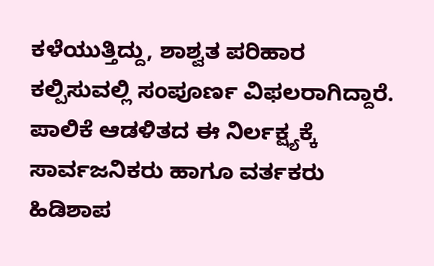ಕಳೆಯುತ್ತಿದ್ದು, ಶಾಶ್ವತ ಪರಿಹಾರ ಕಲ್ಪಿಸುವಲ್ಲಿ ಸಂಪೂರ್ಣ ವಿಫಲರಾಗಿದ್ದಾರೆ. ಪಾಲಿಕೆ ಆಡಳಿತದ ಈ ನಿರ್ಲಕ್ಷ್ಯಕ್ಕೆ ಸಾರ್ವಜನಿಕರು ಹಾಗೂ ವರ್ತಕರು ಹಿಡಿಶಾಪ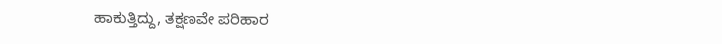ಹಾಕುತ್ತಿದ್ದು, ತಕ್ಷಣವೇ ಪರಿಹಾರ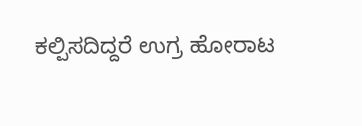ಕಲ್ಪಿಸದಿದ್ದರೆ ಉಗ್ರ ಹೋರಾಟ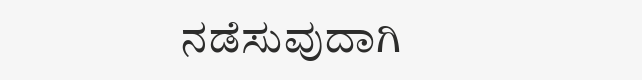ನಡೆಸುವುದಾಗಿ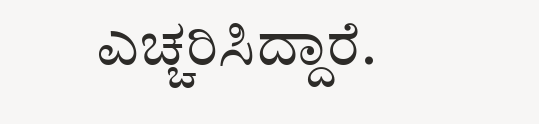ಎಚ್ಚರಿಸಿದ್ದಾರೆ.